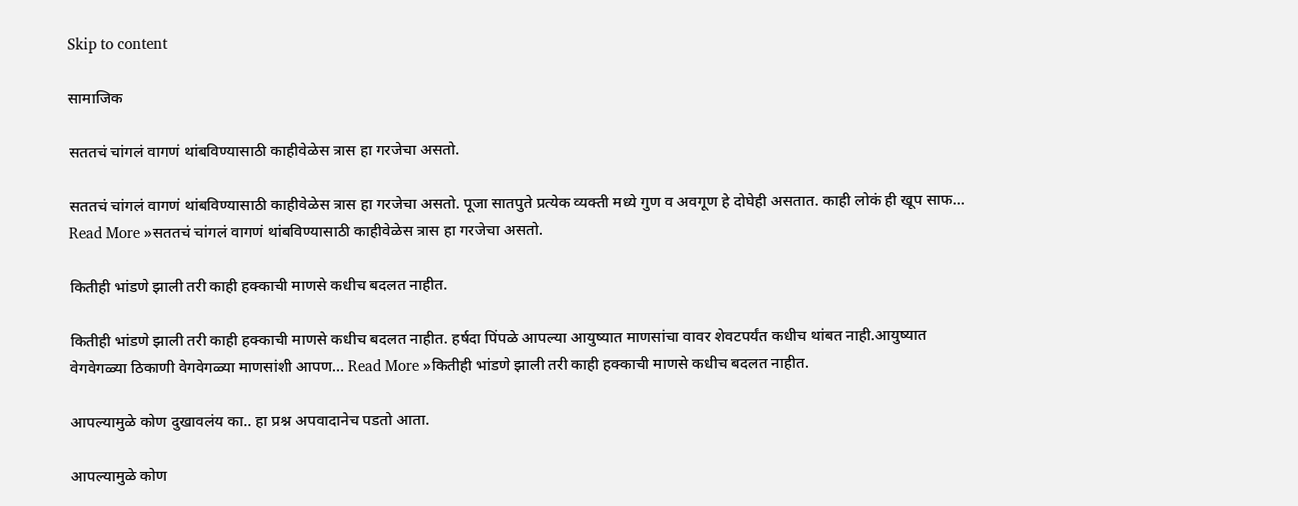Skip to content

सामाजिक

सततचं चांगलं वागणं थांबविण्यासाठी काहीवेळेस त्रास हा गरजेचा असतो.

सततचं चांगलं वागणं थांबविण्यासाठी काहीवेळेस त्रास हा गरजेचा असतो. पूजा सातपुते प्रत्येक व्यक्ती मध्ये गुण व अवगूण हे दोघेही असतात. काही लोकं ही खूप साफ… Read More »सततचं चांगलं वागणं थांबविण्यासाठी काहीवेळेस त्रास हा गरजेचा असतो.

कितीही भांडणे झाली तरी काही हक्काची माणसे कधीच बदलत नाहीत.

कितीही भांडणे झाली तरी काही हक्काची माणसे कधीच बदलत नाहीत. हर्षदा पिंपळे आपल्या आयुष्यात माणसांचा वावर शेवटपर्यंत कधीच थांबत नाही.आयुष्यात वेगवेगळ्या ठिकाणी वेगवेगळ्या माणसांशी आपण… Read More »कितीही भांडणे झाली तरी काही हक्काची माणसे कधीच बदलत नाहीत.

आपल्यामुळे कोण दुखावलंय का.. हा प्रश्न अपवादानेच पडतो आता.

आपल्यामुळे कोण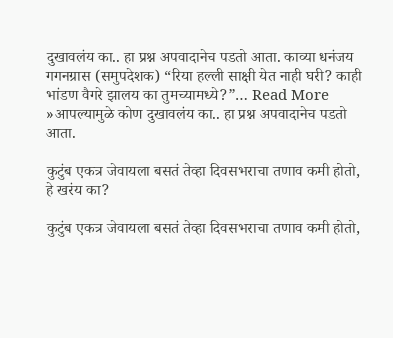दुखावलंय का.. हा प्रश्न अपवादानेच पडतो आता. काव्या धनंजय गगनग्रास (समुपदेशक) “रिया हल्ली साक्षी येत नाही घरी? काही भांडण वैगरे झालय का तुमच्यामध्ये?”… Read More »आपल्यामुळे कोण दुखावलंय का.. हा प्रश्न अपवादानेच पडतो आता.

कुटुंब एकत्र जेवायला बसतं तेव्हा दिवसभराचा तणाव कमी होतो, हे खरंय का?

कुटुंब एकत्र जेवायला बसतं तेव्हा दिवसभराचा तणाव कमी होतो,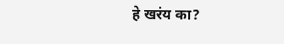हे खरंय का?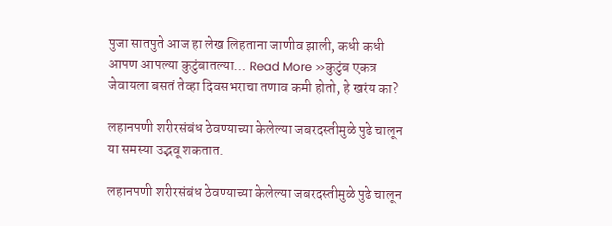पुजा सातपुते आज हा लेख लिहताना जाणीव झाली, कधी कधी आपण आपल्या कुटुंबातल्या… Read More »कुटुंब एकत्र जेवायला बसतं तेव्हा दिवसभराचा तणाव कमी होतो, हे खरंय का?

लहानपणी शरीरसंबंध ठेवण्याच्या केलेल्या जबरदस्तीमुळे पुढे चालून या समस्या उद्भवू शकतात.

लहानपणी शरीरसंबंध ठेवण्याच्या केलेल्या जबरदस्तीमुळे पुढे चालून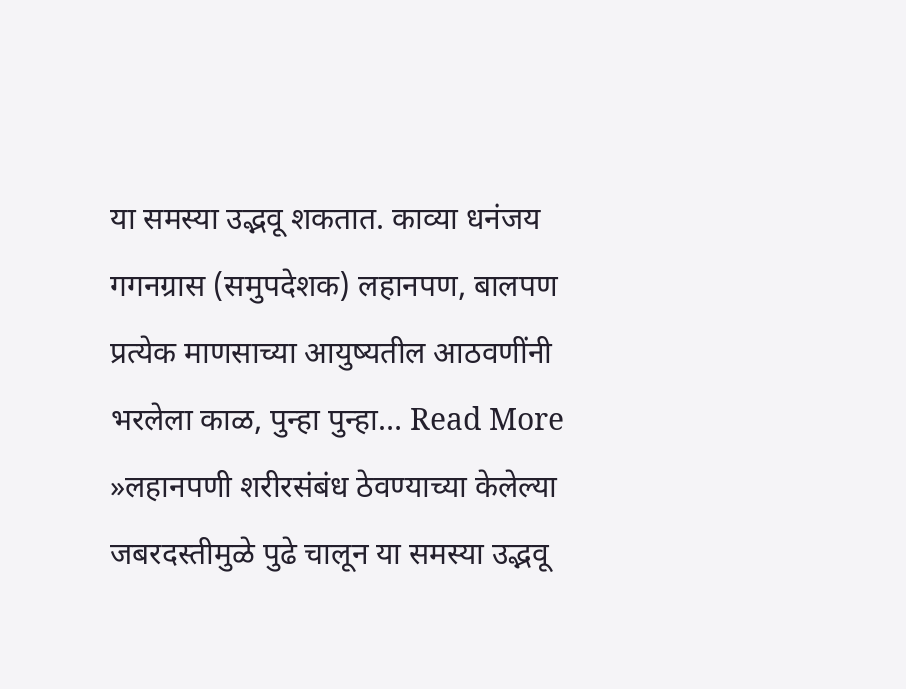या समस्या उद्भवू शकतात. काव्या धनंजय गगनग्रास (समुपदेशक) लहानपण, बालपण प्रत्येक माणसाच्या आयुष्यतील आठवणींनी भरलेला काळ, पुन्हा पुन्हा… Read More »लहानपणी शरीरसंबंध ठेवण्याच्या केलेल्या जबरदस्तीमुळे पुढे चालून या समस्या उद्भवू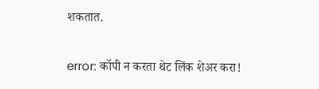शकतात.

error: कॉपी न करता थेट लिंक शेअर करा!